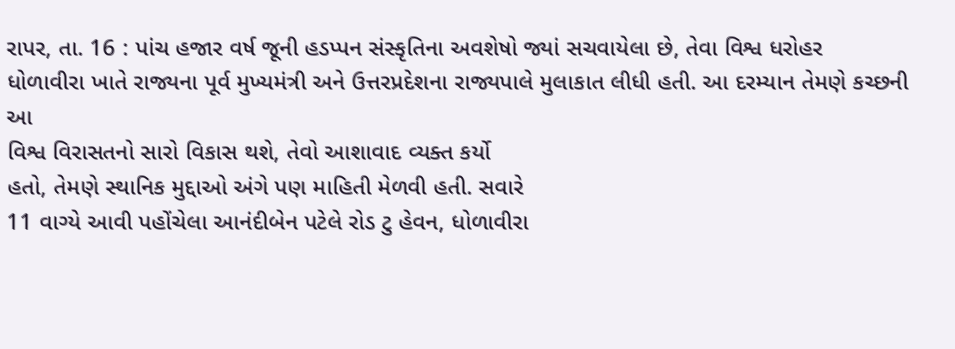રાપર, તા. 16 : પાંચ હજાર વર્ષ જૂની હડપ્પન સંસ્કૃતિના અવશેષો જ્યાં સચવાયેલા છે, તેવા વિશ્વ ધરોહર
ધોળાવીરા ખાતે રાજ્યના પૂર્વ મુખ્યમંત્રી અને ઉત્તરપ્રદેશના રાજ્યપાલે મુલાકાત લીધી હતી. આ દરમ્યાન તેમણે કચ્છની આ
વિશ્વ વિરાસતનો સારો વિકાસ થશે, તેવો આશાવાદ વ્યક્ત કર્યો
હતો, તેમણે સ્થાનિક મુદ્દાઓ અંગે પણ માહિતી મેળવી હતી. સવારે
11 વાગ્યે આવી પહોંચેલા આનંદીબેન પટેલે રોડ ટુ હેવન, ધોળાવીરા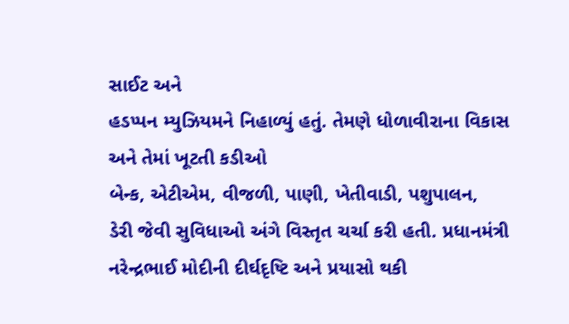સાઈટ અને
હડપ્પન મ્યુઝિયમને નિહાળ્યું હતું. તેમણે ધોળાવીરાના વિકાસ અને તેમાં ખૂટતી કડીઓ
બેન્ક, એટીએમ, વીજળી, પાણી, ખેતીવાડી, પશુપાલન,
ડેરી જેવી સુવિધાઓ અંગે વિસ્તૃત ચર્ચા કરી હતી. પ્રધાનમંત્રી
નરેન્દ્રભાઈ મોદીની દીર્ઘદૃષ્ટિ અને પ્રયાસો થકી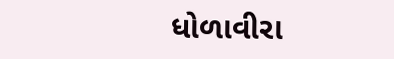ધોળાવીરા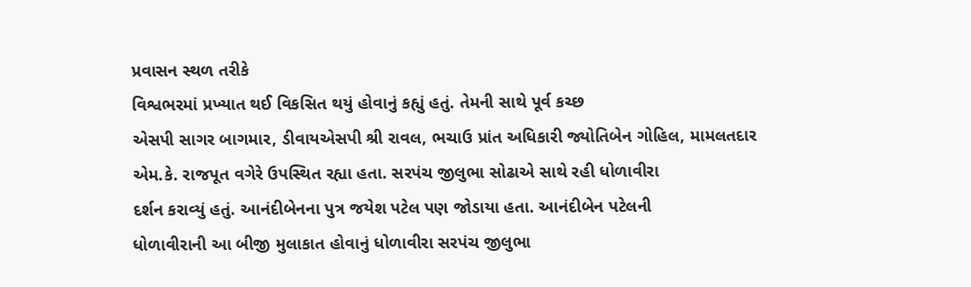પ્રવાસન સ્થળ તરીકે
વિશ્વભરમાં પ્રખ્યાત થઈ વિકસિત થયું હોવાનું કહ્યું હતું. તેમની સાથે પૂર્વ કચ્છ
એસપી સાગર બાગમાર, ડીવાયએસપી શ્રી રાવલ, ભચાઉ પ્રાંત અધિકારી જ્યોતિબેન ગોહિલ, મામલતદાર
એમ.કે. રાજપૂત વગેરે ઉપસ્થિત રહ્યા હતા. સરપંચ જીલુભા સોઢાએ સાથે રહી ધોળાવીરા
દર્શન કરાવ્યું હતું. આનંદીબેનના પુત્ર જયેશ પટેલ પણ જોડાયા હતા. આનંદીબેન પટેલની
ધોળાવીરાની આ બીજી મુલાકાત હોવાનું ધોળાવીરા સરપંચ જીલુભા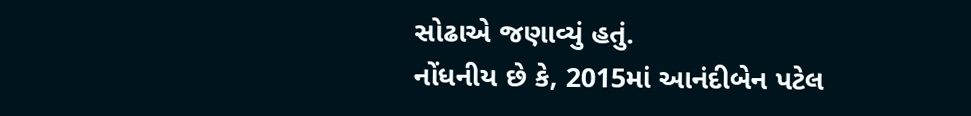સોઢાએ જણાવ્યું હતું.
નોંધનીય છે કે, 2015માં આનંદીબેન પટેલ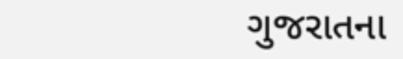ગુજરાતના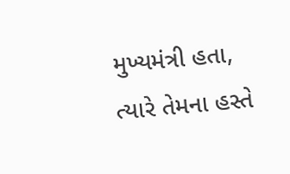મુખ્યમંત્રી હતા, ત્યારે તેમના હસ્તે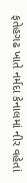ફતેહગઢ ખાતે નર્મદા કેનાલમાં નીર વહેતાં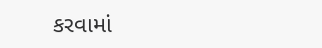કરવામાં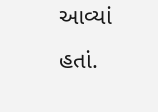આવ્યાં હતાં.